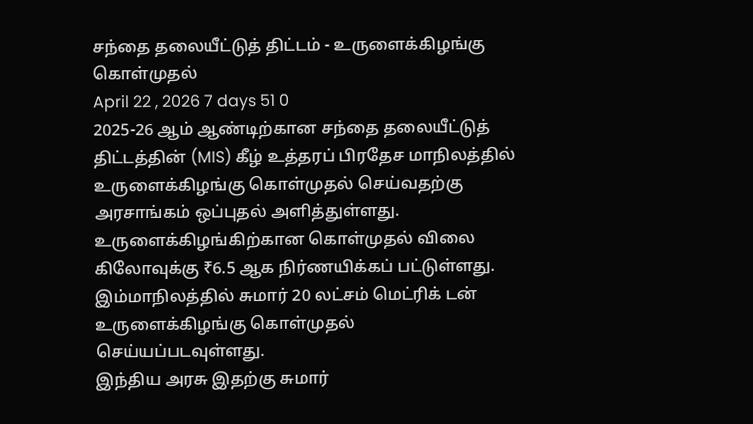சந்தை தலையீட்டுத் திட்டம் - உருளைக்கிழங்கு கொள்முதல்
April 22 , 2026 7 days 51 0
2025-26 ஆம் ஆண்டிற்கான சந்தை தலையீட்டுத் திட்டத்தின் (MIS) கீழ் உத்தரப் பிரதேச மாநிலத்தில் உருளைக்கிழங்கு கொள்முதல் செய்வதற்கு அரசாங்கம் ஒப்புதல் அளித்துள்ளது.
உருளைக்கிழங்கிற்கான கொள்முதல் விலை கிலோவுக்கு ₹6.5 ஆக நிர்ணயிக்கப் பட்டுள்ளது.
இம்மாநிலத்தில் சுமார் 20 லட்சம் மெட்ரிக் டன் உருளைக்கிழங்கு கொள்முதல் செய்யப்படவுள்ளது.
இந்திய அரசு இதற்கு சுமார்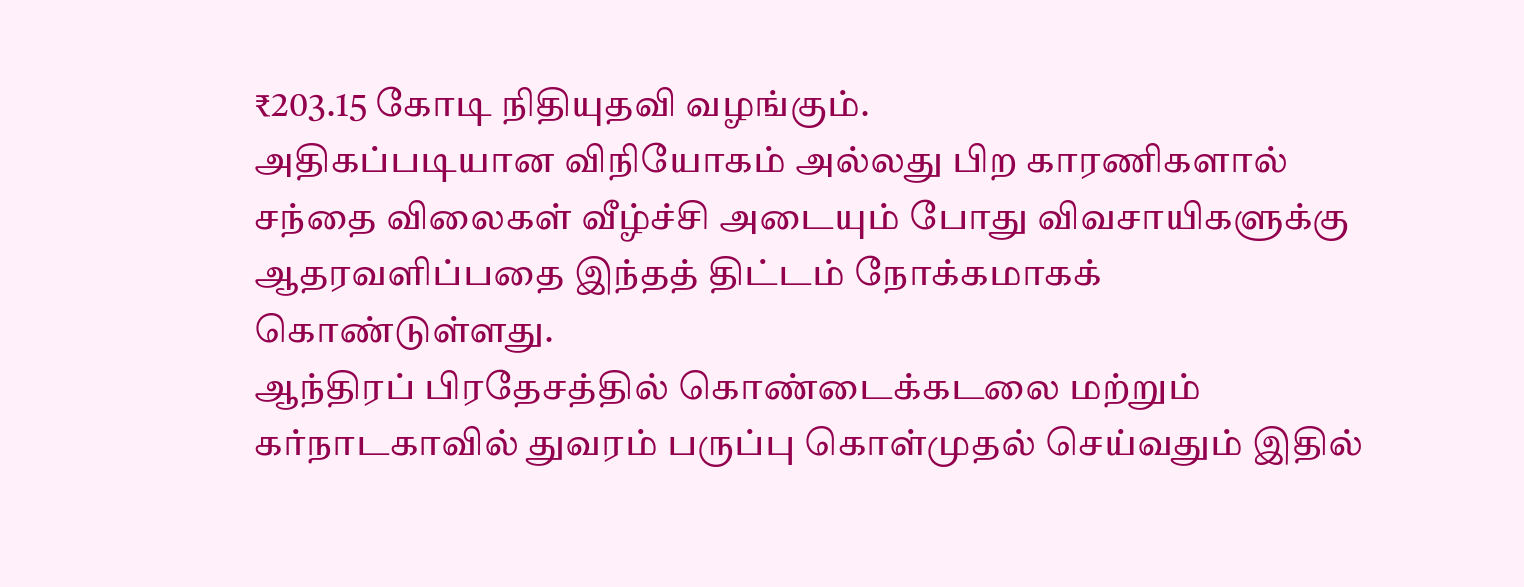₹203.15 கோடி நிதியுதவி வழங்கும்.
அதிகப்படியான விநியோகம் அல்லது பிற காரணிகளால் சந்தை விலைகள் வீழ்ச்சி அடையும் போது விவசாயிகளுக்கு ஆதரவளிப்பதை இந்தத் திட்டம் நோக்கமாகக் கொண்டுள்ளது.
ஆந்திரப் பிரதேசத்தில் கொண்டைக்கடலை மற்றும் கர்நாடகாவில் துவரம் பருப்பு கொள்முதல் செய்வதும் இதில்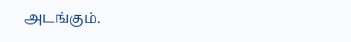அடங்கும்.